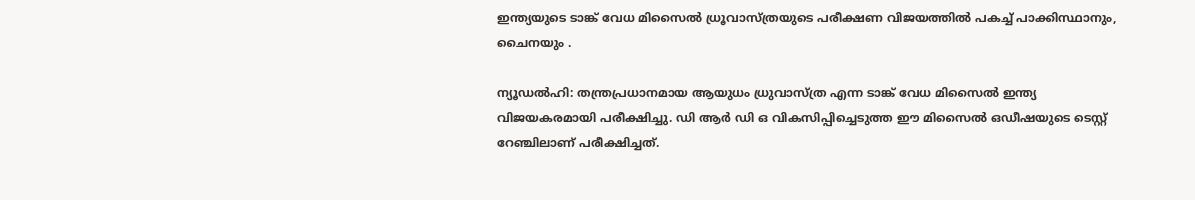ഇന്ത്യയുടെ ടാങ്ക് വേധ മിസൈൽ ധ്രൂവാസ്ത്രയുടെ പരീക്ഷണ വിജയത്തിൽ പകച്ച് പാക്കിസ്ഥാനും, ചൈനയും .

ന്യൂഡല്‍ഹി: തന്ത്രപ്രധാനമായ ആയുധം ധ്രുവാസ്ത്ര എന്ന ടാങ്ക് വേധ മിസൈല്‍ ഇന്ത്യ വിജയകരമായി പരീക്ഷിച്ചു. ഡി ആര്‍ ഡി ഒ വികസിപ്പിച്ചെടുത്ത ഈ മിസൈല്‍ ഒഡീഷയുടെ ടെസ്റ്റ് റേഞ്ചിലാണ് പരീക്ഷിച്ചത്.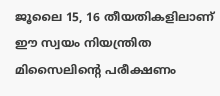ജൂലൈ 15, 16 തീയതികളിലാണ് ഈ സ്വയം നിയന്ത്രിത മിസൈലിന്റെ പരീക്ഷണം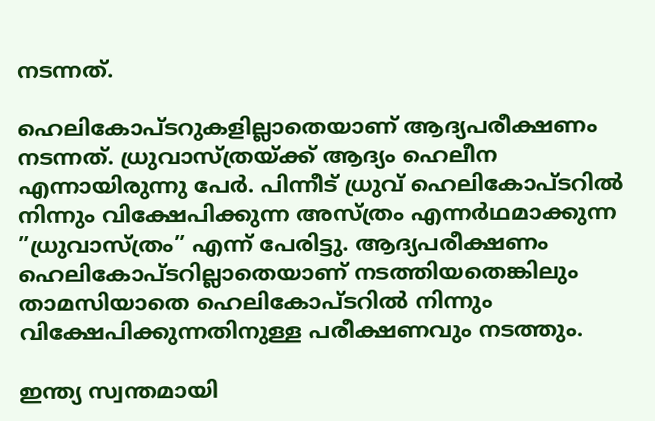നടന്നത്.

ഹെലികോപ്ടറുകളില്ലാതെയാണ് ആദ്യപരീക്ഷണം നടന്നത്. ധ്രുവാസ്ത്രയ്ക്ക് ആദ്യം ഹെലീന എന്നായിരുന്നു പേര്‍. പിന്നീട് ധ്രുവ് ഹെലികോപ്ടറില്‍ നിന്നും വിക്ഷേപിക്കുന്ന അസ്ത്രം എന്നര്‍ഥമാക്കുന്ന ”ധ്രുവാസ്ത്രം” എന്ന് പേരിട്ടു. ആദ്യപരീക്ഷണം ഹെലികോപ്ടറില്ലാതെയാണ് നടത്തിയതെങ്കിലും താമസിയാതെ ഹെലികോപ്ടറില്‍ നിന്നും വിക്ഷേപിക്കുന്നതിനുള്ള പരീക്ഷണവും നടത്തും.

ഇന്ത്യ സ്വന്തമായി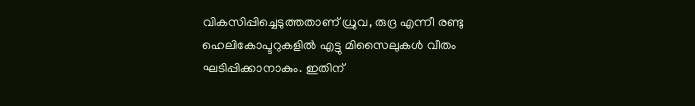വികസിപ്പിച്ചെടുത്തതാണ് ധ്രുവ, രുദ്ര എന്നീ രണ്ടു ഹെലികോപ്ടറുകളില്‍ എട്ടു മിസൈലുകള്‍ വീതം ഘടിപ്പിക്കാനാകും. ഇതിന്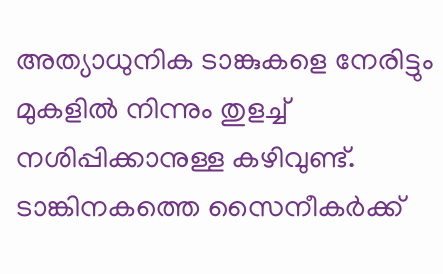അത്യാധുനിക ടാങ്കുകളെ നേരിട്ടും മുകളില്‍ നിന്നും തുളച്ച് നശിപ്പിക്കാനുള്ള കഴിവുണ്ട്. ടാങ്കിനകത്തെ സൈനീകര്‍ക്ക്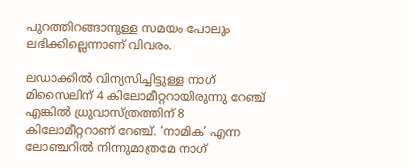പുറത്തിറങ്ങാനുള്ള സമയം പോലും ലഭിക്കില്ലെന്നാണ് വിവരം.

ലഡാക്കില്‍ വിന്യസിച്ചിട്ടുള്ള നാഗ് മിസൈലിന് 4 കിലോമീറ്ററായിരുന്നു റേഞ്ച് എങ്കില്‍ ധ്രുവാസ്ത്രത്തിന് 8 കിലോമീറ്ററാണ് റേഞ്ച്. ‘നാമിക’ എന്ന ലോഞ്ചറില്‍ നിന്നുമാത്രമേ നാഗ്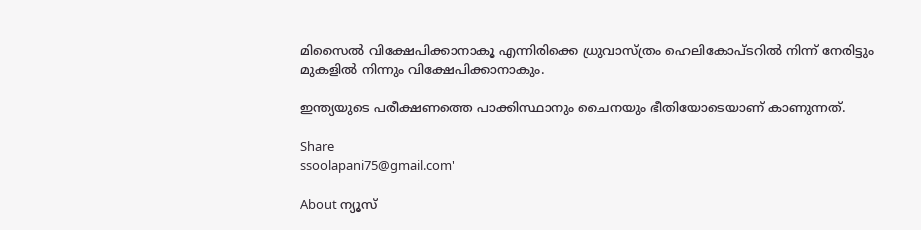മിസൈല്‍ വിക്ഷേപിക്കാനാകൂ എന്നിരിക്കെ ധ്രുവാസ്ത്രം ഹെലികോപ്ടറില്‍ നിന്ന് നേരിട്ടും മുകളില്‍ നിന്നും വിക്ഷേപിക്കാനാകും.

ഇന്ത്യയുടെ പരീക്ഷണത്തെ പാക്കിസ്ഥാനും ചൈനയും ഭീതിയോടെയാണ് കാണുന്നത്.

Share
ssoolapani75@gmail.com'

About ന്യൂസ്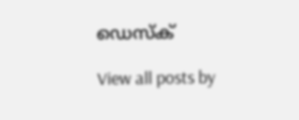ഡെസ്ക്

View all posts by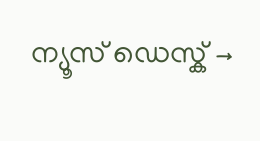ന്യൂസ് ഡെസ്ക് →